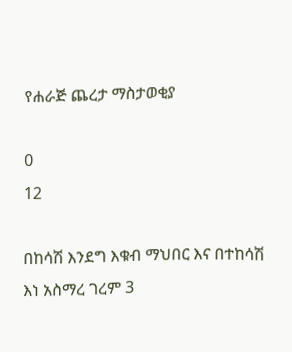የሐራጅ ጨረታ ማስታወቂያ

0
12

በከሳሽ እንደግ እቁብ ማህበር እና በተከሳሽ እነ አስማረ ገረም 3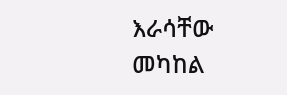እራሳቸው መካከል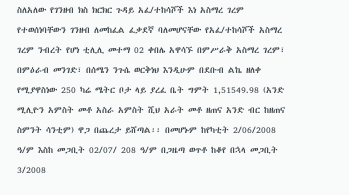ስለአለው የገንዘብ ክስ ክርክር ጉዳይ አፈ/ተከሳሾች እነ አስማረ ገረም የተወሰነባቸውን ገንዘብ ለመከፈል ፈቃደኛ ባለመሆናቸው የአፈ/ተከሳሾች አስማረ ገረም ንብረት የሆነ ቲሊሊ መተማ 02 ቀበሌ አዋሳኙ በምሥራቅ አስማረ ገረም፣ በምዕራብ መንገድ፣ በሰሜን ንጉሴ ወርቅነህ እንዲሁም በደቡብ ልኬ ዘለቀ የሚያዋስነው 250 ካሬ ሜትር ቦታ ላይ ያረፈ ቤት ግምት 1,51549.98 (አንድ ሚሊዮን አምስት መቶ አስራ አምስት ሺህ አራት መቶ ዘጠና አንድ ብር ከዘጠና ስምንት ሳንቲም) ዋጋ በጨረታ ይሸጣል፡፡ በመሆኑም ከየካቲት 2/06/2008 ዓ/ም እስከ መጋቢት 02/07/ 208 ዓ/ም በጋዜጣ ወጥቶ ከቆየ በኋላ መጋቢት 3/2008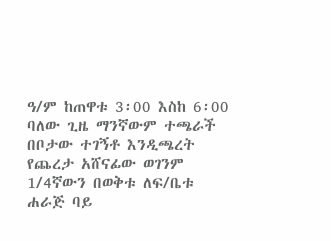ዓ/ም ከጠዋቱ 3፡00 እስከ 6፡00 ባለው ጊዜ ማንኛውም ተጫራች በቦታው ተገኝቶ እንዲጫረት የጨረታ አሸናፊው ወገንም 1/4ኛውን በወቅቱ ለፍ/ቤቱ ሐራጅ ባይ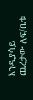እንዲያሳይ ጨረታው ለፍ/ቤቱ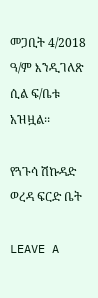መጋቢት 4/2018 ዓ/ም እንዲገለጽ ሲል ፍ/ቤቱ አዝዟል፡፡

የጓጉሳ ሽኩዳድ ወረዳ ፍርድ ቤት

LEAVE A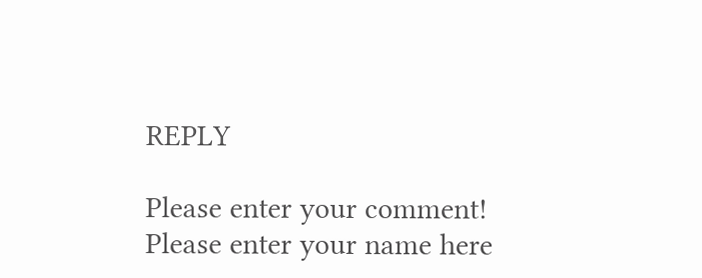REPLY

Please enter your comment!
Please enter your name here